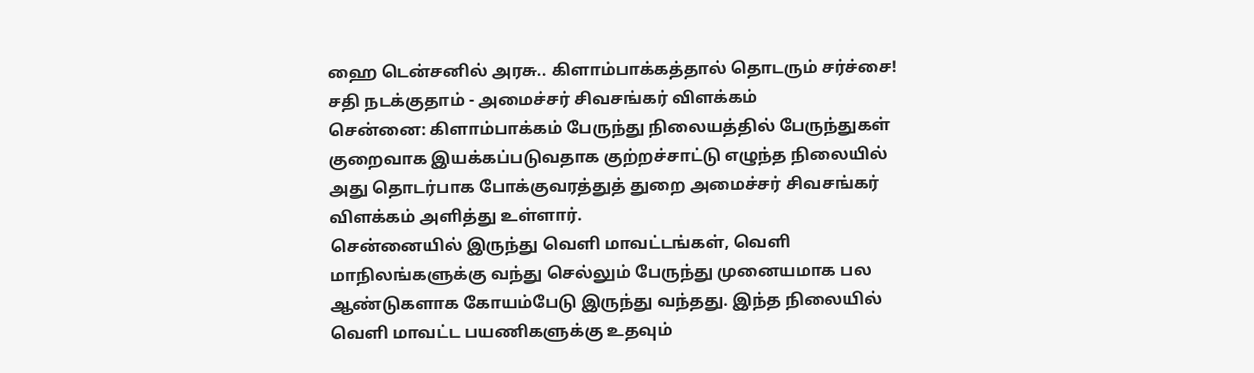ஹை டென்சனில் அரசு.. கிளாம்பாக்கத்தால் தொடரும் சர்ச்சை! சதி நடக்குதாம் - அமைச்சர் சிவசங்கர் விளக்கம்
சென்னை: கிளாம்பாக்கம் பேருந்து நிலையத்தில் பேருந்துகள் குறைவாக இயக்கப்படுவதாக குற்றச்சாட்டு எழுந்த நிலையில் அது தொடர்பாக போக்குவரத்துத் துறை அமைச்சர் சிவசங்கர் விளக்கம் அளித்து உள்ளார்.
சென்னையில் இருந்து வெளி மாவட்டங்கள், வெளி மாநிலங்களுக்கு வந்து செல்லும் பேருந்து முனையமாக பல ஆண்டுகளாக கோயம்பேடு இருந்து வந்தது. இந்த நிலையில் வெளி மாவட்ட பயணிகளுக்கு உதவும்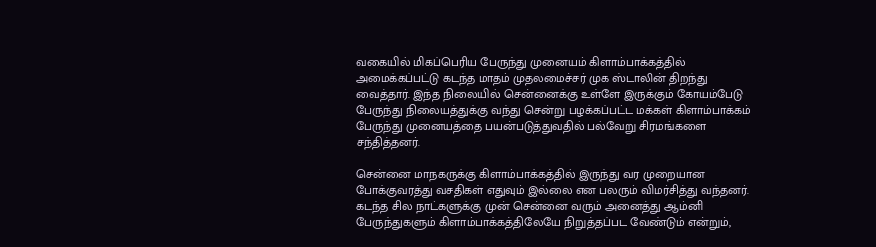வகையில் மிகப்பெரிய பேருந்து முனையம் கிளாம்பாக்கத்தில் அமைக்கப்பட்டு கடந்த மாதம் முதலமைச்சர் முக ஸ்டாலின் திறந்து வைத்தார். இந்த நிலையில் சென்னைக்கு உள்ளே இருக்கும் கோயம்பேடு பேருந்து நிலையத்துக்கு வந்து சென்று பழக்கப்பட்ட மக்கள் கிளாம்பாக்கம் பேருந்து முனையத்தை பயன்படுத்துவதில் பல்வேறு சிரமங்களை சந்தித்தனர்.

சென்னை மாநகருக்கு கிளாம்பாக்கத்தில் இருந்து வர முறையான போக்குவரத்து வசதிகள் எதுவும் இல்லை என பலரும் விமர்சித்து வந்தனர். கடந்த சில நாட்களுக்கு முன் சென்னை வரும் அனைத்து ஆம்னி பேருந்துகளும் கிளாம்பாக்கத்திலேயே நிறுத்தப்பட வேண்டும் என்றும்,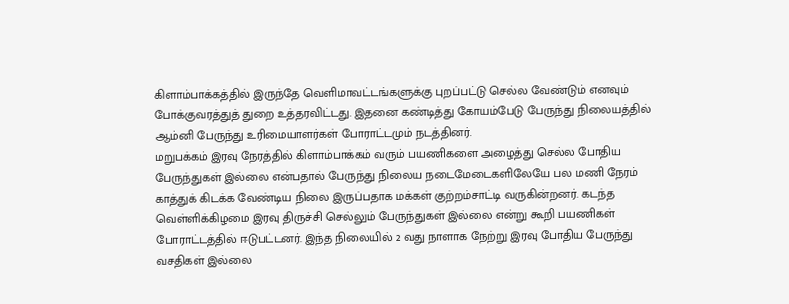கிளாம்பாக்கத்தில் இருந்தே வெளிமாவட்டங்களுக்கு புறப்பட்டு செல்ல வேண்டும் எனவும் போக்குவரத்துத் துறை உத்தரவிட்டது. இதனை கண்டித்து கோயம்பேடு பேருந்து நிலையத்தில் ஆம்னி பேருந்து உரிமையாளர்கள் போராட்டமும் நடத்தினர்.
மறுபக்கம் இரவு நேரத்தில் கிளாம்பாக்கம் வரும் பயணிகளை அழைத்து செல்ல போதிய பேருந்துகள் இல்லை என்பதால் பேருந்து நிலைய நடைமேடைகளிலேயே பல மணி நேரம் காத்துக் கிடக்க வேண்டிய நிலை இருப்பதாக மக்கள் குற்றம்சாட்டி வருகின்றனர். கடந்த வெள்ளிக்கிழமை இரவு திருச்சி செல்லும் பேருந்துகள் இல்லை என்று கூறி பயணிகள் போராட்டத்தில் ஈடுபட்டனர். இந்த நிலையில் 2 வது நாளாக நேற்று இரவு போதிய பேருந்து வசதிகள் இல்லை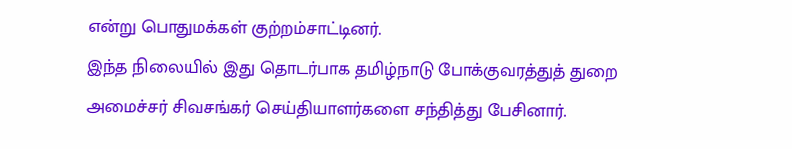என்று பொதுமக்கள் குற்றம்சாட்டினர்.
இந்த நிலையில் இது தொடர்பாக தமிழ்நாடு போக்குவரத்துத் துறை அமைச்சர் சிவசங்கர் செய்தியாளர்களை சந்தித்து பேசினார்.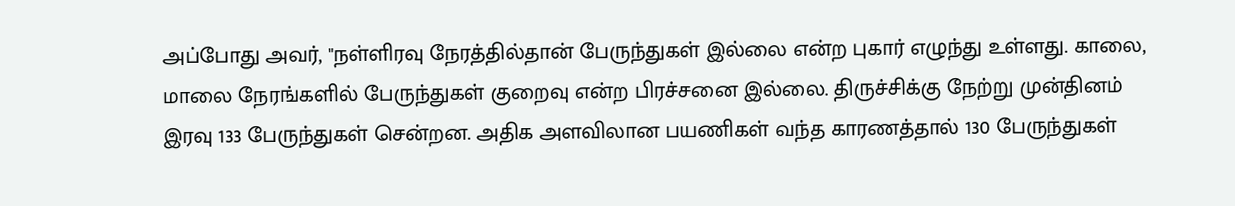அப்போது அவர், "நள்ளிரவு நேரத்தில்தான் பேருந்துகள் இல்லை என்ற புகார் எழுந்து உள்ளது. காலை, மாலை நேரங்களில் பேருந்துகள் குறைவு என்ற பிரச்சனை இல்லை. திருச்சிக்கு நேற்று முன்தினம் இரவு 133 பேருந்துகள் சென்றன. அதிக அளவிலான பயணிகள் வந்த காரணத்தால் 130 பேருந்துகள்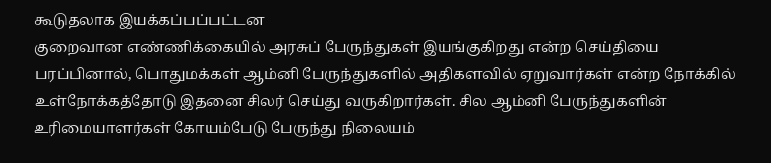கூடுதலாக இயக்கப்பப்பட்டன
குறைவான எண்ணிக்கையில் அரசுப் பேருந்துகள் இயங்குகிறது என்ற செய்தியை பரப்பினால், பொதுமக்கள் ஆம்னி பேருந்துகளில் அதிகளவில் ஏறுவார்கள் என்ற நோக்கில் உள்நோக்கத்தோடு இதனை சிலர் செய்து வருகிறார்கள். சில ஆம்னி பேருந்துகளின் உரிமையாளர்கள் கோயம்பேடு பேருந்து நிலையம்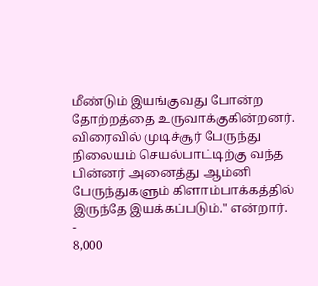மீண்டும் இயங்குவது போன்ற தோற்றத்தை உருவாக்குகின்றனர். விரைவில் முடிச்சூர் பேருந்து நிலையம் செயல்பாட்டிற்கு வந்த பின்னர் அனைத்து ஆம்னி பேருந்துகளும் கிளாம்பாக்கத்தில் இருந்தே இயக்கப்படும்." என்றார்.
-
8,000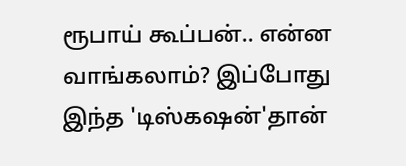ரூபாய் கூப்பன்.. என்ன வாங்கலாம்? இப்போது இந்த 'டிஸ்கஷன்'தான்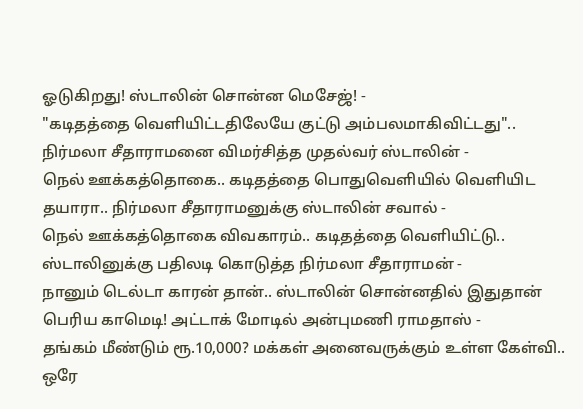ஓடுகிறது! ஸ்டாலின் சொன்ன மெசேஜ்! -
"கடிதத்தை வெளியிட்டதிலேயே குட்டு அம்பலமாகிவிட்டது".. நிர்மலா சீதாராமனை விமர்சித்த முதல்வர் ஸ்டாலின் -
நெல் ஊக்கத்தொகை.. கடிதத்தை பொதுவெளியில் வெளியிட தயாரா.. நிர்மலா சீதாராமனுக்கு ஸ்டாலின் சவால் -
நெல் ஊக்கத்தொகை விவகாரம்.. கடிதத்தை வெளியிட்டு.. ஸ்டாலினுக்கு பதிலடி கொடுத்த நிர்மலா சீதாராமன் -
நானும் டெல்டா காரன் தான்.. ஸ்டாலின் சொன்னதில் இதுதான் பெரிய காமெடி! அட்டாக் மோடில் அன்புமணி ராமதாஸ் -
தங்கம் மீண்டும் ரூ.10,000? மக்கள் அனைவருக்கும் உள்ள கேள்வி.. ஒரே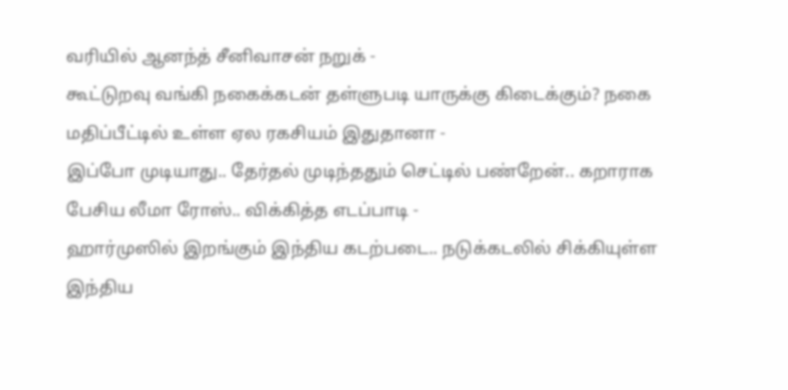வரியில் ஆனந்த் சீனிவாசன் நறுக் -
கூட்டுறவு வங்கி நகைக்கடன் தள்ளுபடி யாருக்கு கிடைக்கும்? நகை மதிப்பீட்டில் உள்ள ஏல ரகசியம் இதுதானா -
இப்போ முடியாது.. தேர்தல் முடிந்ததும் செட்டில் பண்றேன்.. கறாராக பேசிய லீமா ரோஸ்.. விக்கித்த எடப்பாடி -
ஹார்முஸில் இறங்கும் இந்திய கடற்படை.. நடுக்கடலில் சிக்கியுள்ள இந்திய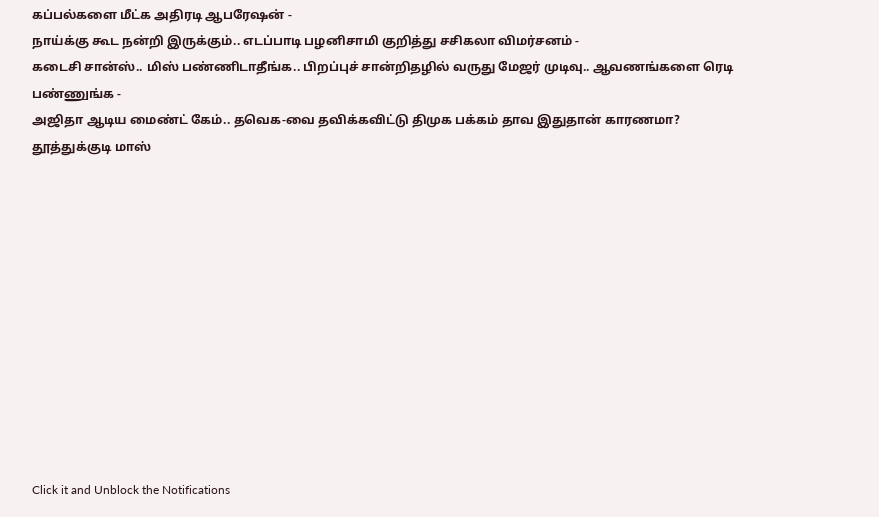கப்பல்களை மீட்க அதிரடி ஆபரேஷன் -
நாய்க்கு கூட நன்றி இருக்கும்.. எடப்பாடி பழனிசாமி குறித்து சசிகலா விமர்சனம் -
கடைசி சான்ஸ்.. மிஸ் பண்ணிடாதீங்க.. பிறப்புச் சான்றிதழில் வருது மேஜர் முடிவு.. ஆவணங்களை ரெடி பண்ணுங்க -
அஜிதா ஆடிய மைண்ட் கேம்.. தவெக-வை தவிக்கவிட்டு திமுக பக்கம் தாவ இதுதான் காரணமா? தூத்துக்குடி மாஸ்












Click it and Unblock the Notifications